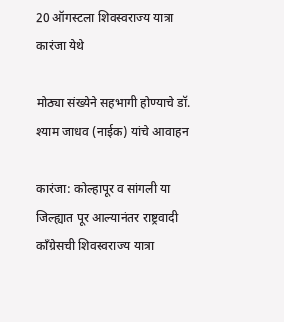20 ऑगस्टला शिवस्वराज्य यात्रा कारंजा येथे

मोठ्या संख्येने सहभागी होण्याचे डॉ. श्याम जाधव (नाईक) यांचे आवाहन

कारंजा: कोल्हापूर व सांगली या जिल्ह्यात पूर आल्यानंतर राष्ट्रवादी काँग्रेसची शिवस्वराज्य यात्रा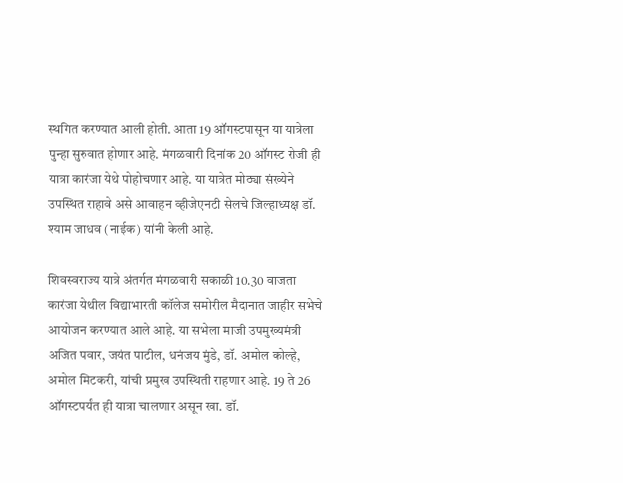स्थगित करण्यात आली होती. आता 19 ऑगस्टपासून या यात्रेला पुन्हा सुरुवात होणार आहे. मंगळवारी दिनांक 20 ऑगस्ट रोजी ही यात्रा कारंजा येथे पोहोचणार आहे. या यात्रेत मोठ्या संख्येने उपस्थित राहावे असे आवाहन व्हीजेएनटी सेलचे जिल्हाध्यक्ष डॉ. श्याम जाधव (नाईक) यांनी केली आहे.

शिवस्वराज्य यात्रे अंतर्गत मंगळवारी सकाळी 10.30 वाजता कारंजा येथील विद्याभारती कॉलेज समोरील मैदानात जाहीर सभेचे आयोजन करण्यात आले आहे. या सभेला माजी उपमुख्यमंत्री अजित पवार, जयंत पाटील, धनंजय मुंडे, डॉ. अमोल कोल्हे, अमोल मिटकरी, यांची प्रमुख उपस्थिती राहणार आहे. 19 ते 26 ऑगस्टपर्यंत ही यात्रा चालणार असून खा. डॉ.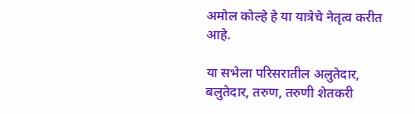अमोल कोल्हे हे या यात्रेचे नेतृत्व करीत आहे.

या सभेला परिसरातील अलुतेदार, बलुतेदार, तरुण, तरुणी शेतकरी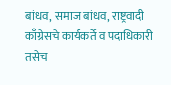बांधव, समाज बांधव, राष्ट्रवादी काँग्रेसचे कार्यकर्ते व पदाधिकारी तसेच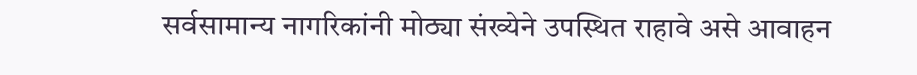सर्वसामान्य नागरिकांनी मोठ्या संख्येने उपस्थित राहावे असे आवाहन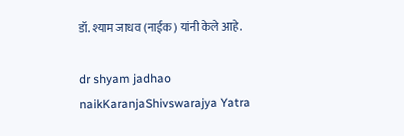डॉ. श्याम जाधव (नाईक) यांनी केले आहे.

dr shyam jadhao naikKaranjaShivswarajya Yatra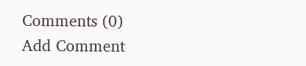Comments (0)
Add Comment